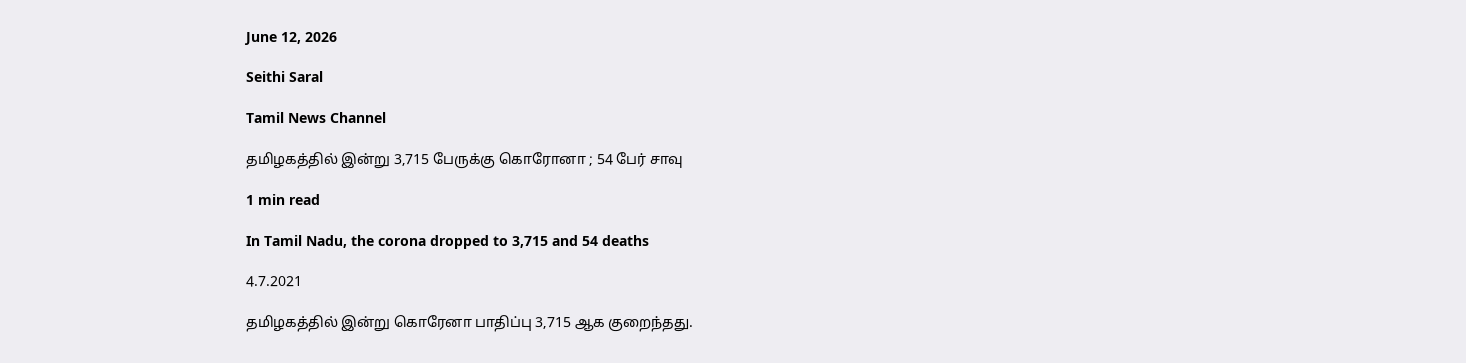June 12, 2026

Seithi Saral

Tamil News Channel

தமிழகத்தில் இன்று 3,715 பேருக்கு கொரோனா ; 54 பேர் சாவு

1 min read

In Tamil Nadu, the corona dropped to 3,715 and 54 deaths

4.7.2021

தமிழகத்தில் இன்று கொரேனா பாதிப்பு 3,715 ஆக குறைந்தது.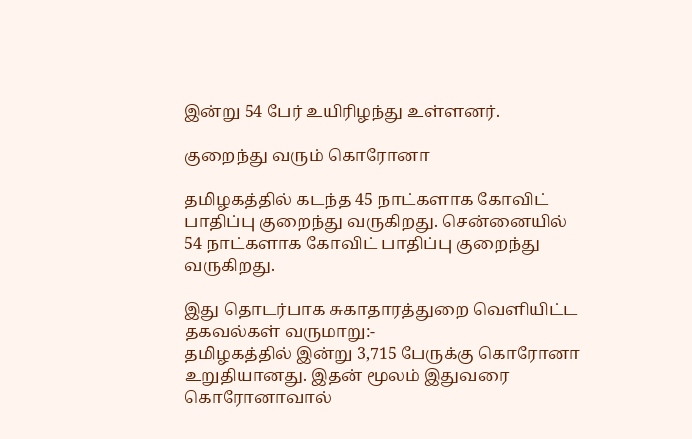இன்று 54 பேர் உயிரிழந்து உள்ளனர்.

குறைந்து வரும் கொரோனா

தமிழகத்தில் கடந்த 45 நாட்களாக கோவிட் பாதிப்பு குறைந்து வருகிறது. சென்னையில் 54 நாட்களாக கோவிட் பாதிப்பு குறைந்து வருகிறது.

இது தொடர்பாக சுகாதாரத்துறை வெளியிட்ட தகவல்கள் வருமாறு:-
தமிழகத்தில் இன்று 3,715 பேருக்கு கொரோனா உறுதியானது. இதன் மூலம் இதுவரை கொரோனாவால்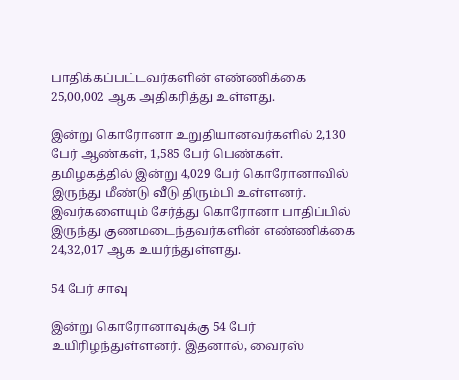பாதிக்கப்பட்டவர்களின் எண்ணிக்கை 25,00,002 ஆக அதிகரித்து உள்ளது.

இன்று கொரோனா உறுதியானவர்களில் 2,130 பேர் ஆண்கள், 1,585 பேர் பெண்கள்.
தமிழகத்தில் இன்று 4,029 பேர் கொரோனாவில் இருந்து மீண்டு வீடு திரும்பி உள்ளனர். இவர்களையும் சேர்த்து கொரோனா பாதிப்பில் இருந்து குணமடைந்தவர்களின் எண்ணிக்கை 24,32,017 ஆக உயர்ந்துள்ளது.

54 பேர் சாவு

இன்று கொரோனாவுக்கு 54 பேர் உயிரிழந்துள்ளனர். இதனால், வைரஸ்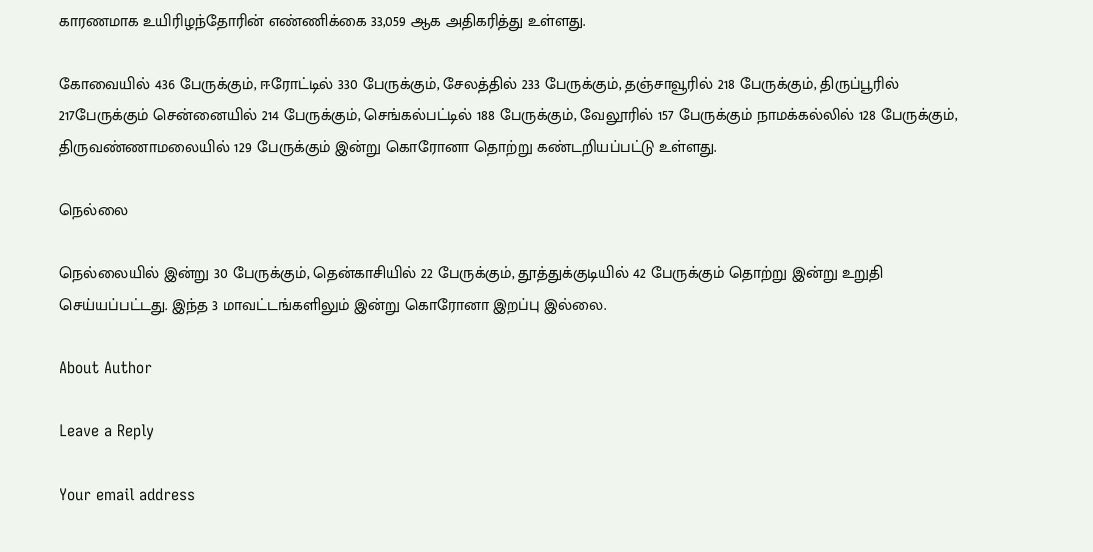காரணமாக உயிரிழந்தோரின் எண்ணிக்கை 33,059 ஆக அதிகரித்து உள்ளது.

கோவையில் 436 பேருக்கும், ஈரோட்டில் 330 பேருக்கும், சேலத்தில் 233 பேருக்கும், தஞ்சாவூரில் 218 பேருக்கும், திருப்பூரில் 217பேருக்கும் சென்னையில் 214 பேருக்கும், செங்கல்பட்டில் 188 பேருக்கும், வேலூரில் 157 பேருக்கும் நாமக்கல்லில் 128 பேருக்கும், திருவண்ணாமலையில் 129 பேருக்கும் இன்று கொரோனா தொற்று கண்டறியப்பட்டு உள்ளது.

நெல்லை

நெல்லையில் இன்று 30 பேருக்கும், தென்காசியில் 22 பேருக்கும், தூத்துக்குடியில் 42 பேருக்கும் தொற்று இன்று உறுதி செய்யப்பட்டது. இந்த 3 மாவட்டங்களிலும் இன்று கொரோனா இறப்பு இல்லை.

About Author

Leave a Reply

Your email address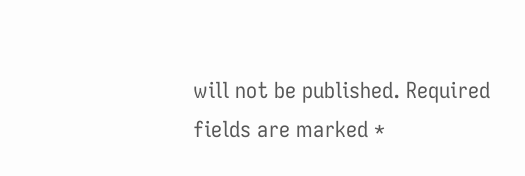will not be published. Required fields are marked *